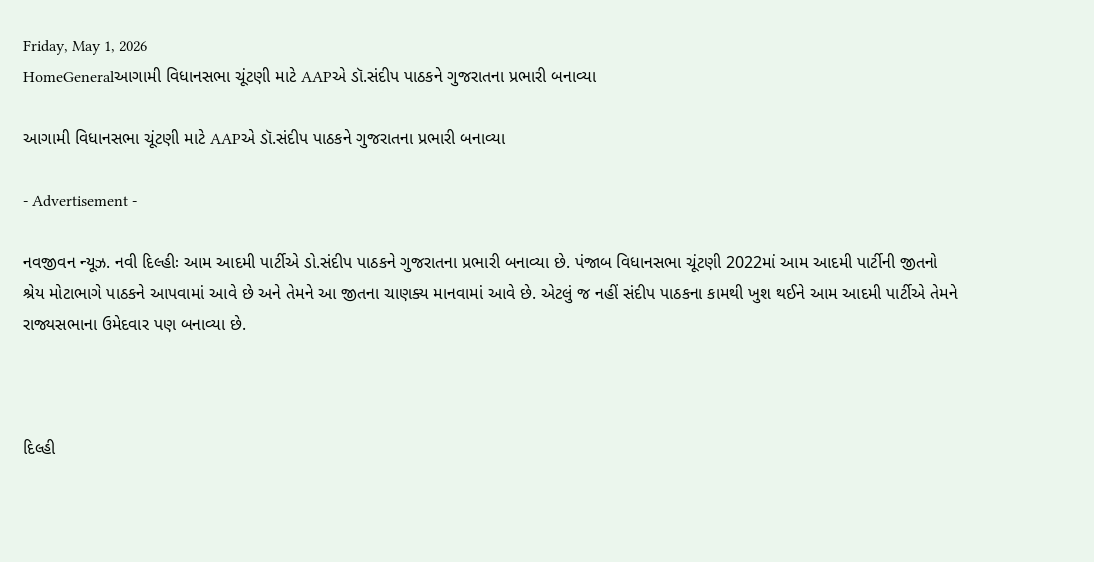Friday, May 1, 2026
HomeGeneralઆગામી વિધાનસભા ચૂંટણી માટે AAPએ ડૉ.સંદીપ પાઠકને ગુજરાતના પ્રભારી બનાવ્યા

આગામી વિધાનસભા ચૂંટણી માટે AAPએ ડૉ.સંદીપ પાઠકને ગુજરાતના પ્રભારી બનાવ્યા

- Advertisement -

નવજીવન ન્યૂઝ. નવી દિલ્હીઃ આમ આદમી પાર્ટીએ ડો.સંદીપ પાઠકને ગુજરાતના પ્રભારી બનાવ્યા છે. પંજાબ વિધાનસભા ચૂંટણી 2022માં આમ આદમી પાર્ટીની જીતનો શ્રેય મોટાભાગે પાઠકને આપવામાં આવે છે અને તેમને આ જીતના ચાણક્ય માનવામાં આવે છે. એટલું જ નહીં સંદીપ પાઠકના કામથી ખુશ થઈને આમ આદમી પાર્ટીએ તેમને રાજ્યસભાના ઉમેદવાર પણ બનાવ્યા છે.



દિલ્હી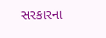સરકારના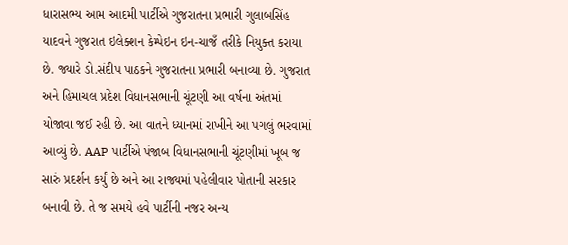ધારાસભ્ય આમ આદમી પાર્ટીએ ગુજરાતના પ્રભારી ગુલાબસિંહ યાદવને ગુજરાત ઇલેક્શન કેમ્પેઇન ઇન-ચાજઁ તરીકે નિયુક્ત કરાયા છે. જ્યારે ડો.સંદીપ પાઠકને ગુજરાતના પ્રભારી બનાવ્યા છે. ગુજરાત અને હિમાચલ પ્રદેશ વિધાનસભાની ચૂંટણી આ વર્ષના અંતમાં યોજાવા જઈ રહી છે. આ વાતને ધ્યાનમાં રાખીને આ પગલું ભરવામાં આવ્યું છે. AAP પાર્ટીએ પંજાબ વિધાનસભાની ચૂંટણીમાં ખૂબ જ સારું પ્રદર્શન કર્યું છે અને આ રાજ્યમાં પહેલીવાર પોતાની સરકાર બનાવી છે. તે જ સમયે હવે પાર્ટીની નજર અન્ય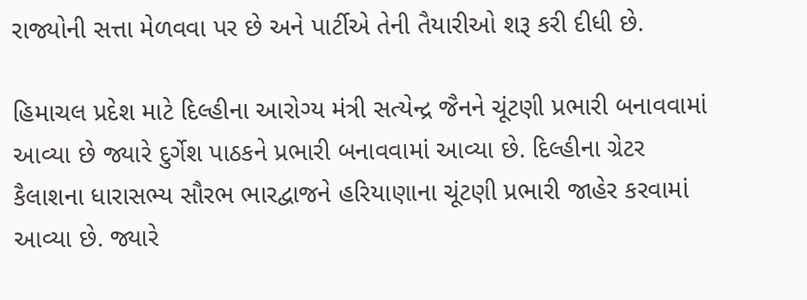રાજ્યોની સત્તા મેળવવા પર છે અને પાર્ટીએ તેની તૈયારીઓ શરૂ કરી દીધી છે.

હિમાચલ પ્રદેશ માટે દિલ્હીના આરોગ્ય મંત્રી સત્યેન્દ્ર જૈનને ચૂંટણી પ્રભારી બનાવવામાં આવ્યા છે જ્યારે દુર્ગેશ પાઠકને પ્રભારી બનાવવામાં આવ્યા છે. દિલ્હીના ગ્રેટર કૈલાશના ધારાસભ્ય સૌરભ ભારદ્વાજને હરિયાણાના ચૂંટણી પ્રભારી જાહેર કરવામાં આવ્યા છે. જ્યારે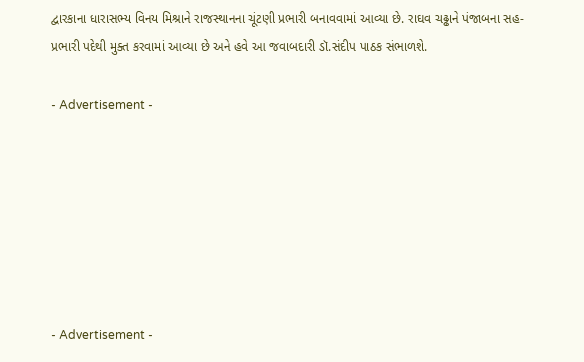દ્વારકાના ધારાસભ્ય વિનય મિશ્રાને રાજસ્થાનના ચૂંટણી પ્રભારી બનાવવામાં આવ્યા છે. રાઘવ ચઢ્ઢાને પંજાબના સહ-પ્રભારી પદેથી મુક્ત કરવામાં આવ્યા છે અને હવે આ જવાબદારી ડૉ.સંદીપ પાઠક સંભાળશે.

- Advertisement -







- Advertisement -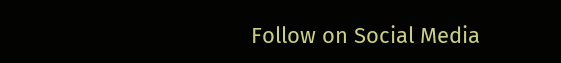Follow on Social Media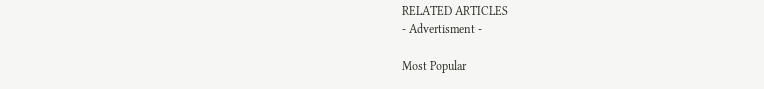RELATED ARTICLES
- Advertisment -

Most Popular